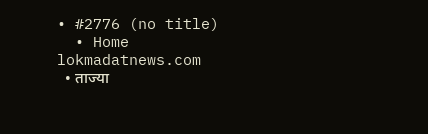• #2776 (no title)
  • Home
lokmadatnews.com
  • ताज्या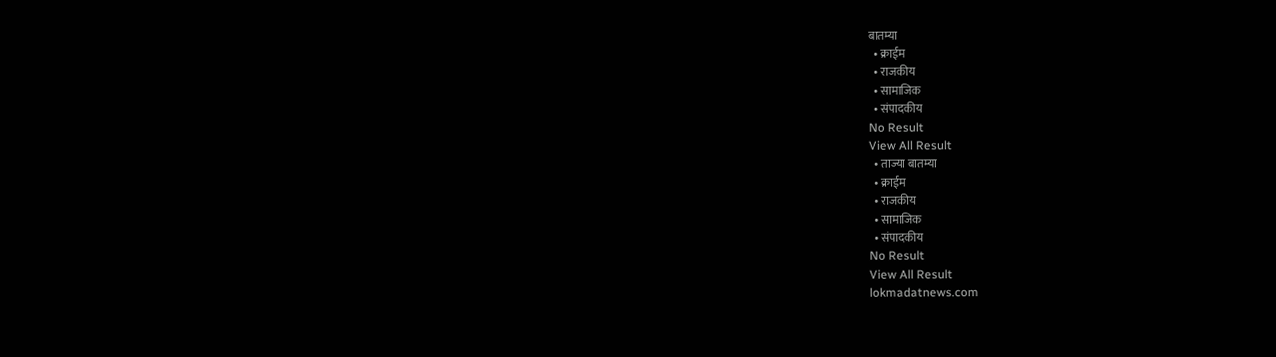बातम्या
  • क्राईम
  • राजकीय
  • सामाजिक
  • संपादकीय
No Result
View All Result
  • ताज्या बातम्या
  • क्राईम
  • राजकीय
  • सामाजिक
  • संपादकीय
No Result
View All Result
lokmadatnews.com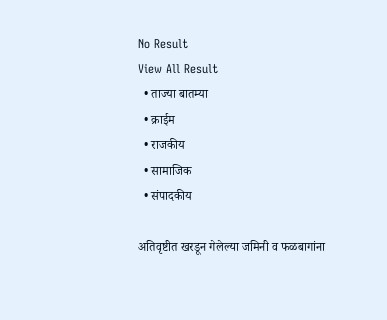No Result
View All Result
  • ताज्या बातम्या
  • क्राईम
  • राजकीय
  • सामाजिक
  • संपादकीय

अतिवृष्टीत खरडून गेलेल्या जमिनी व फळबागांना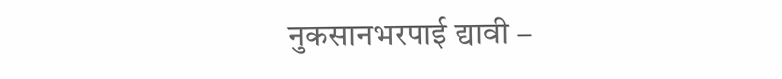नुकसानभरपाई द्यावी –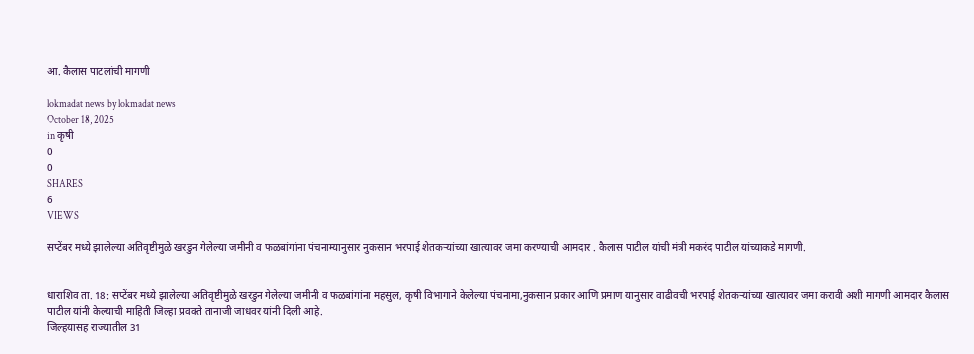आ. कैलास पाटलांची मागणी

lokmadat news by lokmadat news
October 18, 2025
in कृषी
0
0
SHARES
6
VIEWS

सप्टेंबर मध्ये झालेल्या अतिवृष्टीमुळे खरडुन गेलेल्या जमीनी व फळबांगांना पंचनाम्यानुसार नुकसान भरपाई शेतकऱ्यांच्या खात्यावर जमा करण्याची आमदार . कैलास पाटील यांची मंत्री मकरंद पाटील यांच्याकडे मागणी.


धाराशिव ता. 18: सप्टेंबर मध्ये झालेल्या अतिवृष्टीमुळे खरडुन गेलेल्या जमीनी व फळबांगांना महसुल, कृषी विभागाने केलेल्या पंचनामा,नुकसान प्रकार आणि प्रमाण यानुसार वाढीवची भरपाई शेतकऱ्यांच्या खात्यावर जमा करावी अशी मागणी आमदार कैलास पाटील यांनी केल्याची माहिती जिल्हा प्रवक्ते तानाजी जाधवर यांनी दिली आहे.
जिल्हयासह राज्यातील 31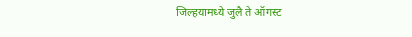जिल्हयामध्ये जुलै ते ऑगस्ट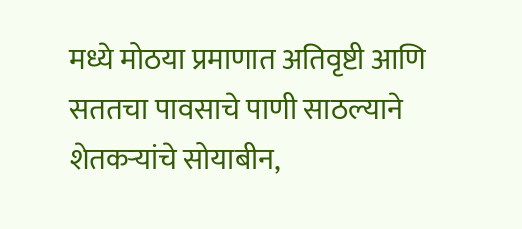मध्ये मोठया प्रमाणात अतिवृष्टी आणि सततचा पावसाचे पाणी साठल्याने शेतकऱ्यांचे सोयाबीन,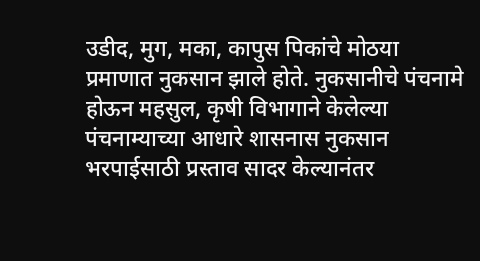उडीद, मुग, मका, कापुस पिकांचे मोठया प्रमाणात नुकसान झाले होते. नुकसानीचे पंचनामे होऊन महसुल, कृषी विभागाने केलेल्या पंचनाम्याच्या आधारे शासनास नुकसान भरपाईसाठी प्रस्ताव सादर केल्यानंतर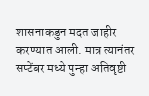शासनाकडुन मदत जाहीर करण्यात आली. मात्र त्यानंतर सप्टेंबर मध्ये पुन्हा अतिवृष्टी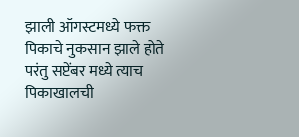झाली ऑगस्टमध्ये फक्त पिकाचे नुकसान झाले होते परंतु सप्टेंबर मध्ये त्याच पिकाखालची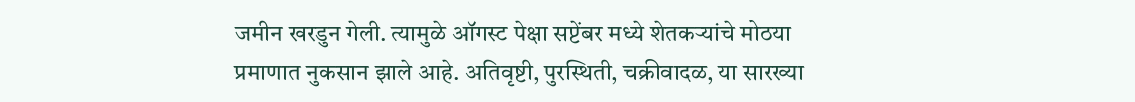जमीन खरडुन गेली. त्यामुळे ऑगस्ट पेक्षा सप्टेंबर मध्ये शेतकऱ्यांचे मोठया प्रमाणात नुकसान झाले आहे. अतिवृष्टी, पुरस्थिती, चक्रीवादळ, या सारख्या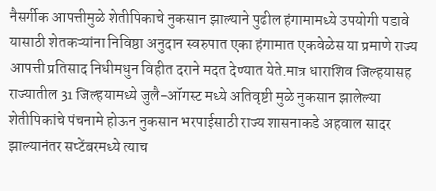नैसर्गीक आपत्तीमुळे शेतीपिकाचे नुकसान झाल्याने पुढील हंगामामध्ये उपयोगी पडावे यासाठी शेतकऱ्यांना निविष्ठा अनुदान स्वरुपात एका हंगामात एकवेळेस या प्रमाणे राज्य आपत्ती प्रतिसाद निधीमधुन विहीत दराने मदत देण्यात येते.मात्र धाराशिव जिल्हयासह राज्यातील 31 जिल्हयामध्ये जुलै-ऑगस्ट मध्ये अतिवृष्टी मुळे नुकसान झालेल्या शेतीपिकांचे पंचनामे होऊन नुकसान भरपाईसाठी राज्य शासनाकडे अहवाल सादर झाल्यानंतर सप्टेंबरमध्ये त्याच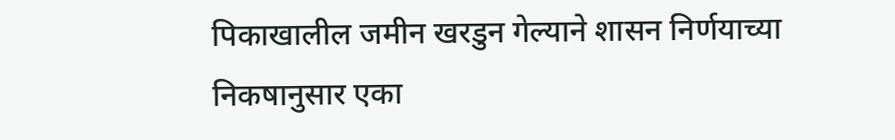पिकाखालील जमीन खरडुन गेल्याने शासन निर्णयाच्या निकषानुसार एका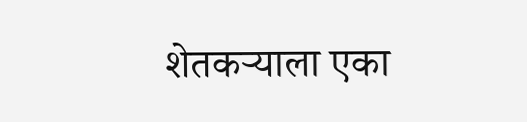शेतकऱ्याला एका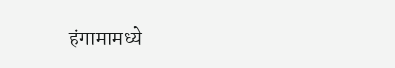हंगामामध्ये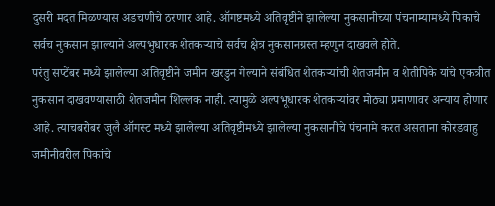दुसरी मदत मिळण्यास अडचणीचे ठरणार आहे. ऑगष्टमध्ये अतिवृष्टीने झालेल्या नुकसानीच्या पंचनाम्यामध्ये पिकाचे सर्वच नुकसान झाल्याने अल्पभुधारक शेतकऱ्याचे सर्वच क्षेत्र नुकसानग्रस्त म्हणुन दाखवले होते.
परंतु सप्टेंबर मध्ये झालेल्या अतिवृष्टीने जमीन खरडुन गेल्याने संबंधित शेतकऱ्यांची शेतजमीन व शेतीपिके यांचे एकत्रीत नुकसान दाखवण्यासाठी शेतजमीन शिल्लक नाही. त्यामुळे अल्पभूधारक शेतकऱ्यांवर मोठ्या प्रमाणावर अन्याय होणार आहे. त्याचबरोबर जुलै ऑगस्ट मध्ये झालेल्या अतिवृष्टीमध्ये झालेल्या नुकसानीचे पंचनामे करत असताना कोरडवाहु जमीनीवरील पिकांचे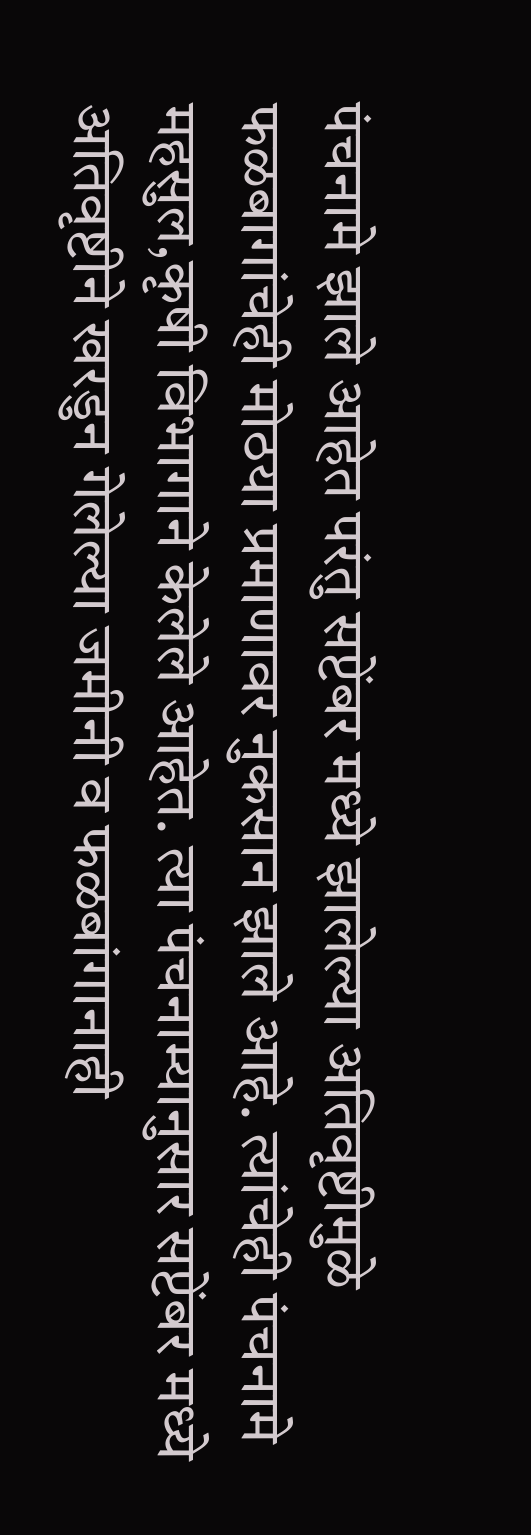पंचनामे झाले आहेत परंतु सप्टेंबर मध्ये झालेल्या अतिवृष्टीमुळे फळबागांचेही मोठया प्रमाणावर नुकसान झाले आहे. त्यांचेही पंचनामे महसुल,कृषी विभागाने केलेले आहेत. त्या पंचनाम्यानुसार सप्टेंबर मध्ये अतिवृष्टीने खरडुन गेलेल्या जमीनी व फळबांगानाही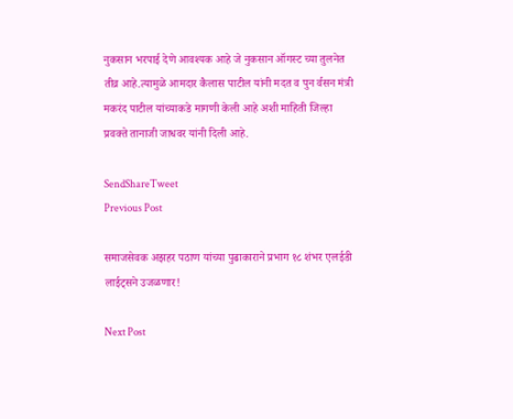नुकसान भरपाई देणे आवश्यक आहे जे नुकसान ऑगस्ट च्या तुलनेत तीव्र आहे.त्यामुळे आमदार कैलास पाटील यांनी मदत व पुन र्वसन मंत्री मकरंद पाटील यांच्याकडे मागणी केली आहे अशी माहिती जिल्हा प्रवक्ते तानाजी जाधवर यांनी दिली आहे.

SendShareTweet
Previous Post

समाजसेवक अझहर पठाण यांच्या पुढाकाराने प्रभाग १८ शंभर एलईडी लाईट्सने उजळणार!

Next Post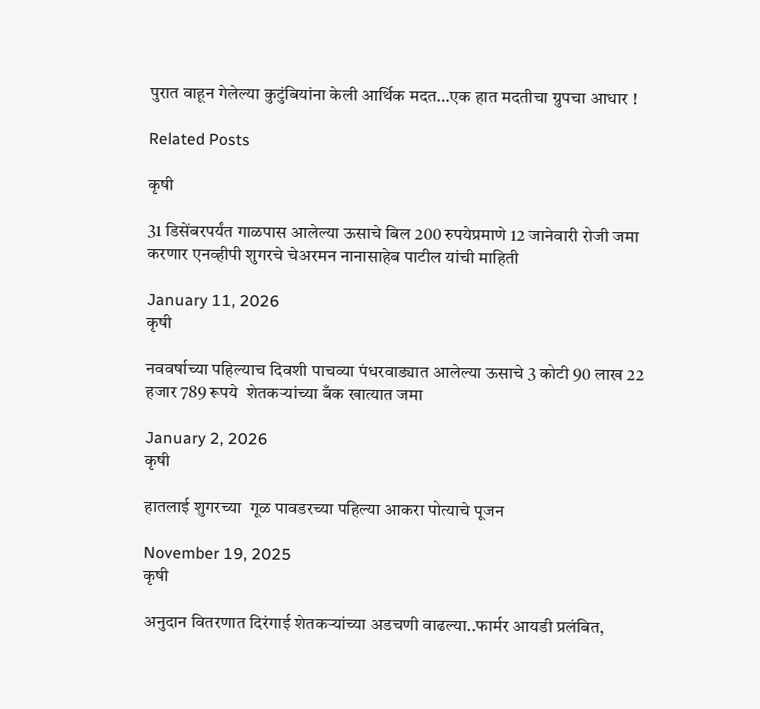पुरात वाहून गेलेल्या कुटुंबियांना केली आर्थिक मदत…एक हात मदतीचा ग्रुपचा आधार !

Related Posts

कृषी

31 डिसेंबरपर्यंत गाळपास आलेल्या ऊसाचे बिल 200 रुपयेप्रमाणे 12 जानेवारी रोजी जमा करणार एनव्हीपी शुगरचे चेअरमन नानासाहेब पाटील यांची माहिती

January 11, 2026
कृषी

नववर्षाच्या पहिल्याच दिवशी पाचव्या पंधरवाड्यात आलेल्या ऊसाचे 3 कोटी 90 लाख 22 हजार 789 रूपये  शेतकर्‍यांच्या बँक खात्यात जमा

January 2, 2026
कृषी

हातलाई शुगरच्या  गूळ पावडरच्या पहिल्या आकरा पोत्याचे पूजन

November 19, 2025
कृषी

अनुदान वितरणात दिरंगाई शेतकऱ्यांच्या अडचणी वाढल्या..फार्मर आयडी प्रलंबित,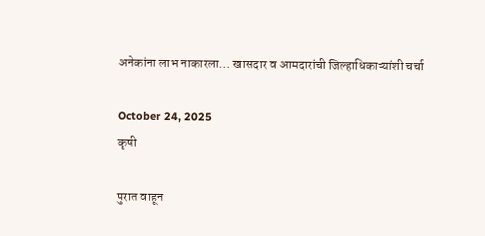अनेकांना लाभ नाकारला… खासदार व आमदारांची जिल्हाधिकाऱ्यांशी चर्चा

October 24, 2025
कृषी

पुरात वाहून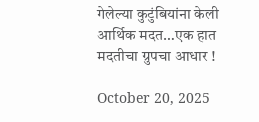गेलेल्या कुटुंबियांना केली आर्थिक मदत…एक हात मदतीचा ग्रुपचा आधार !

October 20, 2025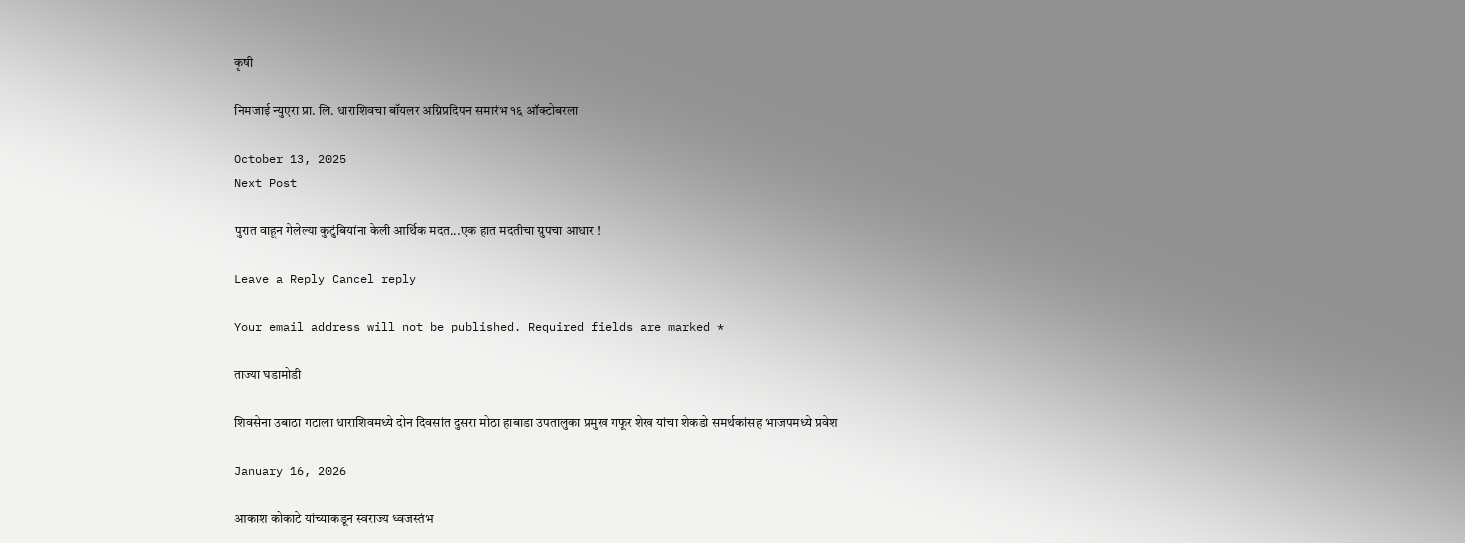कृषी

निमजाई न्युएरा प्रा. लि. धाराशिवचा बॉयलर अग्निप्रदिपन समारंभ १६ ऑक्टोबरला

October 13, 2025
Next Post

पुरात वाहून गेलेल्या कुटुंबियांना केली आर्थिक मदत...एक हात मदतीचा ग्रुपचा आधार !

Leave a Reply Cancel reply

Your email address will not be published. Required fields are marked *

ताज्या घडामोडी

शिवसेना उबाठा गटाला धाराशिवमध्ये दोन दिवसांत दुसरा मोठा हाबाडा उपतालुका प्रमुख गफूर शेख यांचा शेकडो समर्थकांसह भाजपमध्ये प्रवेश

January 16, 2026

आकाश कोकाटे यांच्याकडून स्वराज्य ध्वजस्तंभ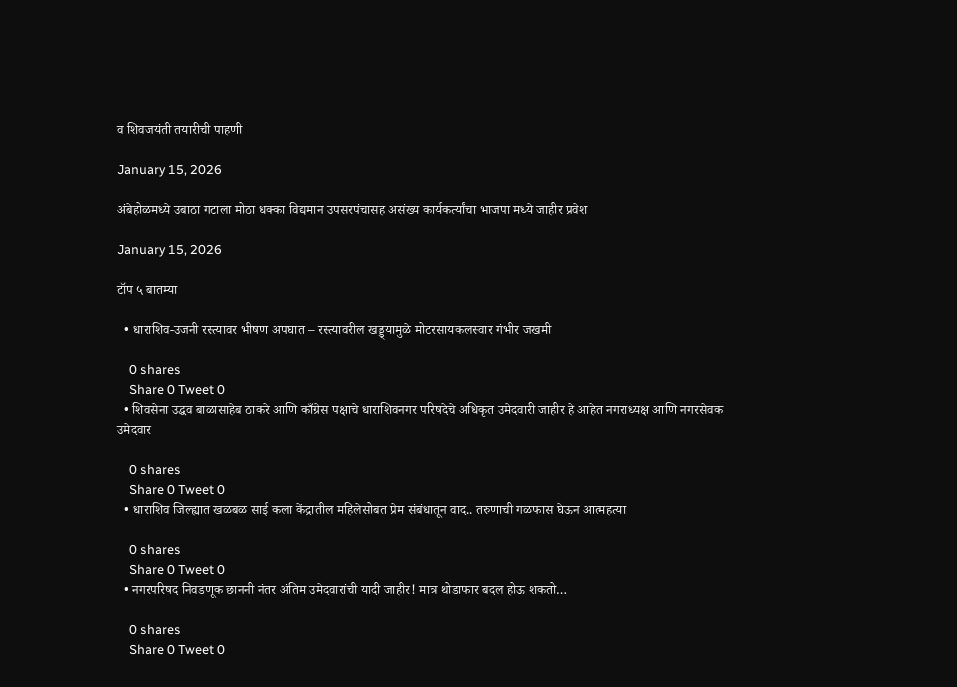व शिवजयंती तयारीची पाहणी

January 15, 2026

अंबेहोळमध्ये उबाठा गटाला मोठा धक्का विद्यमान उपसरपंचासह असंख्य कार्यकर्त्यांचा भाजपा मध्ये जाहीर प्रवेश

January 15, 2026

टॉप ५ बातम्या

  • धाराशिव-उजनी रस्त्यावर भीषण अपघात – रस्त्यावरील खड्ड्यामुळे मोटरसायकलस्वार गंभीर जखमी

    0 shares
    Share 0 Tweet 0
  • शिवसेना उद्धव बाळासाहेब ठाकरे आणि काँग्रेस पक्षाचे धाराशिवनगर परिषदेचे अधिकृत उमेदवारी जाहीर हे आहेत नगराध्यक्ष आणि नगरसेवक उमेदवार

    0 shares
    Share 0 Tweet 0
  • धाराशिव जिल्ह्यात खळबळ साई कला केंद्रातील महिलेसोबत प्रेम संबंधातून वाद.. तरुणाची गळफास घेऊन आत्महत्या

    0 shares
    Share 0 Tweet 0
  • नगरपरिषद निवडणूक छाननी नंतर अंतिम उमेदवारांची यादी जाहीर! मात्र थोडाफार बदल होऊ शकतो…

    0 shares
    Share 0 Tweet 0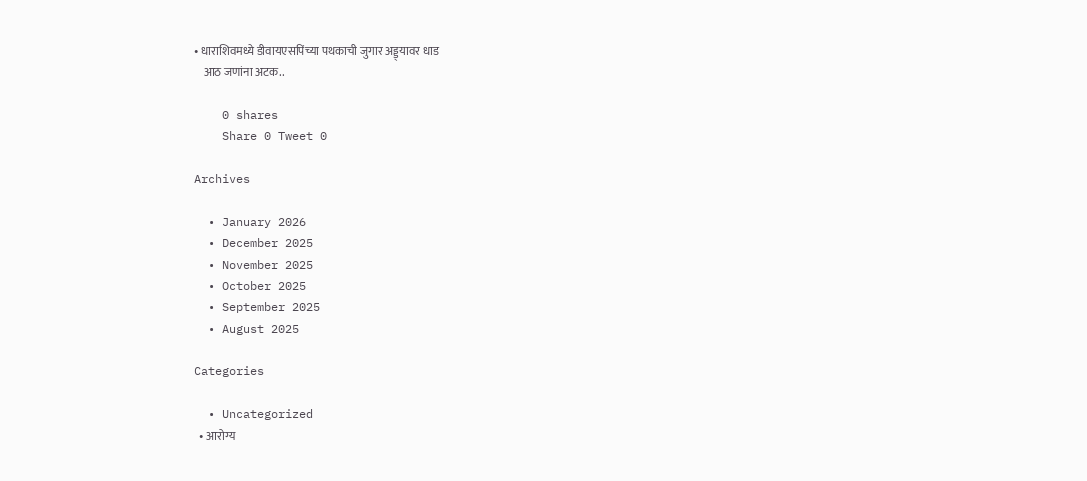• धाराशिवमध्ये डीवायएसपिंच्या पथकाची जुगार अड्ड्यावर धाड
    आठ जणांना अटक..

    0 shares
    Share 0 Tweet 0

Archives

  • January 2026
  • December 2025
  • November 2025
  • October 2025
  • September 2025
  • August 2025

Categories

  • Uncategorized
  • आरोग्य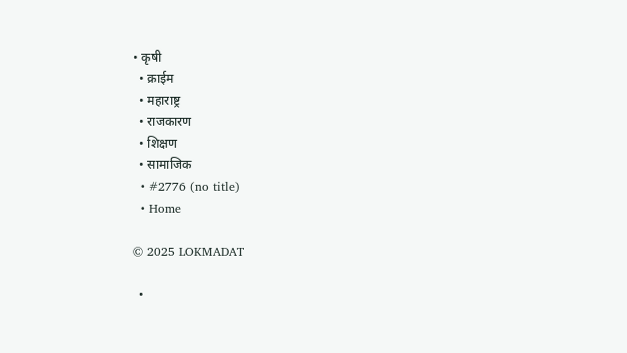• कृषी
  • क्राईम
  • महाराष्ट्र
  • राजकारण
  • शिक्षण
  • सामाजिक
  • #2776 (no title)
  • Home

© 2025 LOKMADAT

  •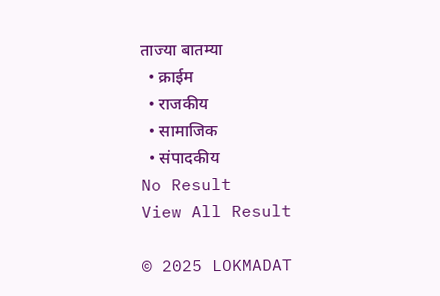ताज्या बातम्या
  • क्राईम
  • राजकीय
  • सामाजिक
  • संपादकीय
No Result
View All Result

© 2025 LOKMADAT